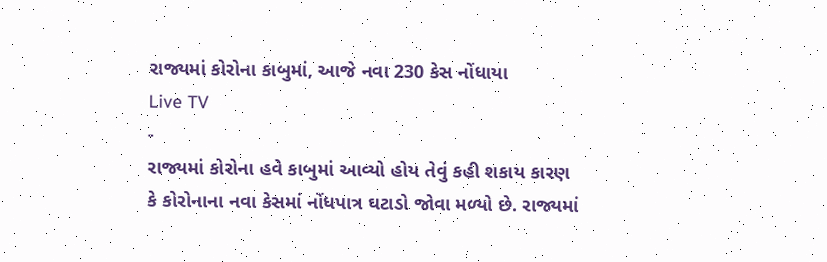રાજ્યમાં કોરોના કાબુમાં, આજે નવા 230 કેસ નોંધાયા
Live TV
-
રાજ્યમાં કોરોના હવે કાબુમાં આવ્યો હોય તેવું કહી શકાય કારણ કે કોરોનાના નવા કેસમાં નોંધપાત્ર ઘટાડો જોવા મળ્યો છે. રાજ્યમાં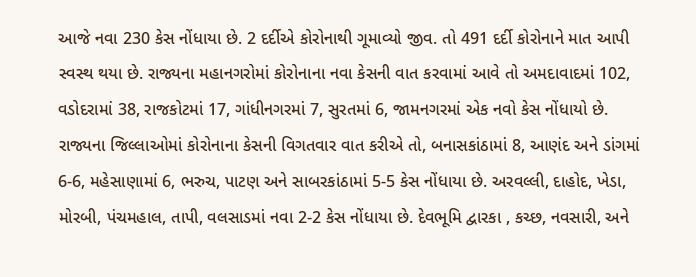આજે નવા 230 કેસ નોંધાયા છે. 2 દર્દીએ કોરોનાથી ગૂમાવ્યો જીવ. તો 491 દર્દી કોરોનાને માત આપી સ્વસ્થ થયા છે. રાજ્યના મહાનગરોમાં કોરોનાના નવા કેસની વાત કરવામાં આવે તો અમદાવાદમાં 102, વડોદરામાં 38, રાજકોટમાં 17, ગાંધીનગરમાં 7, સુરતમાં 6, જામનગરમાં એક નવો કેસ નોંધાયો છે.
રાજ્યના જિલ્લાઓમાં કોરોનાના કેસની વિગતવાર વાત કરીએ તો, બનાસકાંઠામાં 8, આણંદ અને ડાંગમાં 6-6, મહેસાણામાં 6, ભરુચ, પાટણ અને સાબરકાંઠામાં 5-5 કેસ નોંધાયા છે. અરવલ્લી, દાહોદ, ખેડા, મોરબી, પંચમહાલ, તાપી, વલસાડમાં નવા 2-2 કેસ નોંધાયા છે. દેવભૂમિ દ્વારકા , કચ્છ, નવસારી, અને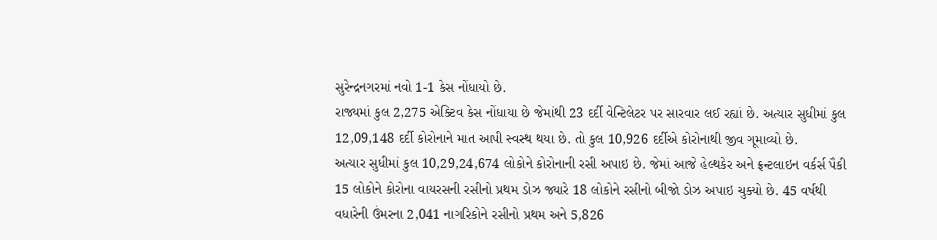સુરેન્દ્રનગરમાં નવો 1-1 કેસ નોંધાયો છે.
રાજ્યમાં કુલ 2,275 એક્ટિવ કેસ નોંધાયા છે જેમાંથી 23 દર્દી વેન્ટિલેટર પર સારવાર લઈ રહ્યાં છે. અત્યાર સુધીમાં કુલ 12,09,148 દર્દી કોરોનાને માત આપી સ્વસ્થ થયા છે. તો કુલ 10,926 દર્દીએ કોરોનાથી જીવ ગૂમાવ્યો છે.
અત્યાર સુધીમાં કુલ 10,29,24,674 લોકોને કોરોનાની રસી અપાઇ છે. જેમાં આજે હેલ્થકેર અને ફ્રન્ટલાઇન વર્કર્સ પૈકી 15 લોકોને કોરોના વાયરસની રસીનો પ્રથમ ડોઝ જ્યારે 18 લોકોને રસીનો બીજો ડોઝ અપાઇ ચુક્યો છે. 45 વર્ષથી વધારેની ઉંમરના 2,041 નાગરિકોને રસીનો પ્રથમ અને 5,826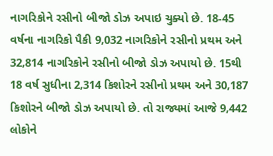નાગરિકોને રસીનો બીજો ડોઝ અપાઇ ચુક્યો છે. 18-45 વર્ષના નાગરિકો પૈકી 9,032 નાગરિકોને રસીનો પ્રથમ અને 32,814 નાગરિકોને રસીનો બીજો ડોઝ અપાયો છે. 15થી 18 વર્ષ સુધીના 2,314 કિશોરને રસીનો પ્રથમ અને 30,187 કિશોરને બીજો ડોઝ અપાયો છે. તો રાજ્યમાં આજે 9,442 લોકોને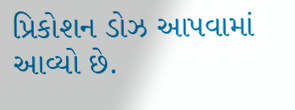પ્રિકોશન ડોઝ આપવામાં આવ્યો છે.